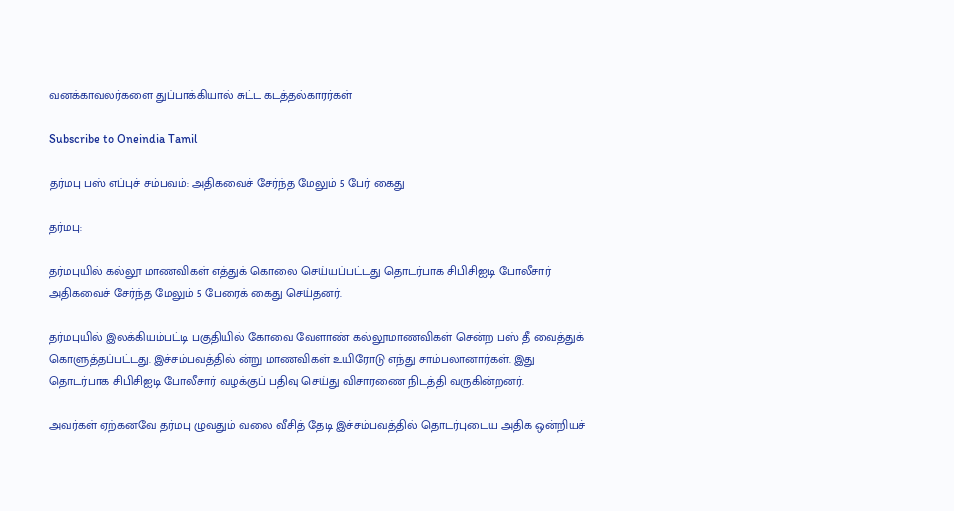வனக்காவலர்களை துப்பாக்கியால் சுட்ட கடத்தல்காரர்கள்

Subscribe to Oneindia Tamil

தர்மபு பஸ் எப்புச் சம்பவம்: அதிகவைச் சேர்ந்த மேலும் 5 பேர் கைது

தர்மபு:

தர்மபுயில் கல்லூ மாணவிகள் எத்துக் கொலை செய்யப்பட்டது தொடர்பாக சிபிசிஐடி போலீசார் அதிகவைச் சேர்ந்த மேலும் 5 பேரைக் கைது செய்தனர்.

தர்மபுயில் இலக்கியம்பட்டி பகுதியில் கோவை வேளாண் கல்லூமாணவிகள் சென்ற பஸ் தீ வைத்துக் கொளுத்தப்பட்டது. இச்சம்பவத்தில் ன்று மாணவிகள் உயிரோடு எந்து சாம்பலானார்கள். இது தொடர்பாக சிபிசிஐடி போலீசார் வழக்குப் பதிவு செய்து விசாரணை நிடத்தி வருகின்றனர்.

அவர்கள் ஏற்கனவே தர்மபு ழுவதும் வலை வீசித் தேடி இச்சம்பவத்தில் தொடர்புடைய அதிக ஒன்றியச்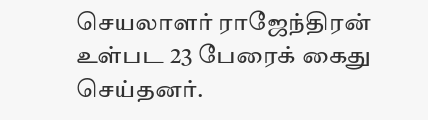செயலாளர் ராஜேந்திரன் உள்பட 23 பேரைக் கைது செய்தனர்.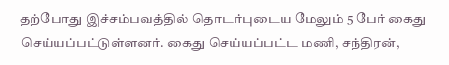தற்போது இச்சம்பவத்தில் தொடர்புடைய மேலும் 5 பேர் கைது செய்யப்பட்டுள்ளனர். கைது செய்யப்பட்ட மணி, சந்திரன்,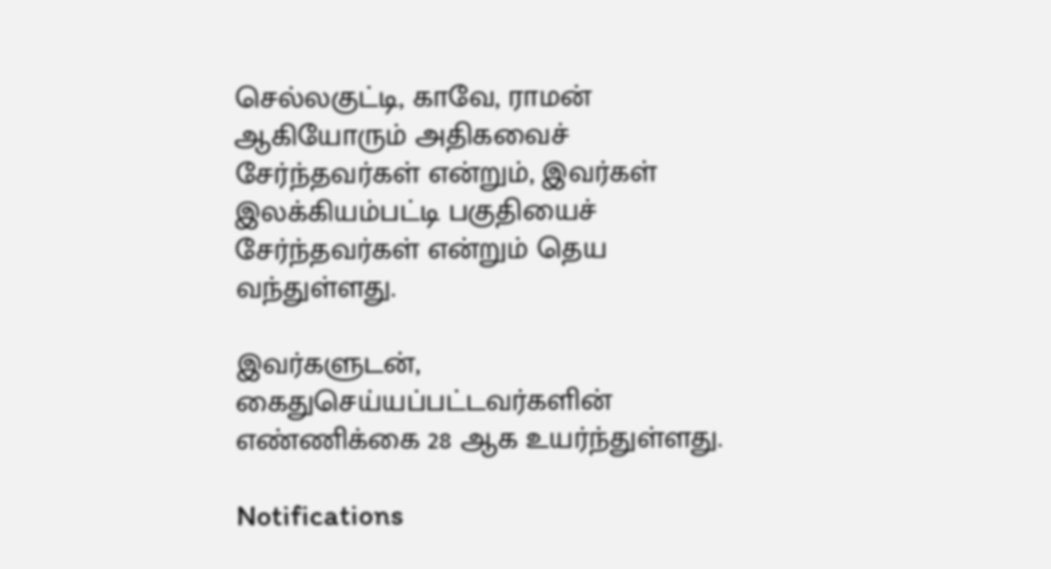செல்லகுட்டி, காவே, ராமன் ஆகியோரும் அதிகவைச் சேர்ந்தவர்கள் என்றும், இவர்கள் இலக்கியம்பட்டி பகுதியைச் சேர்ந்தவர்கள் என்றும் தெய வந்துள்ளது.

இவர்களுடன், கைதுசெய்யப்பட்டவர்களின் எண்ணிக்கை 28 ஆக உயர்ந்துள்ளது.

Notifications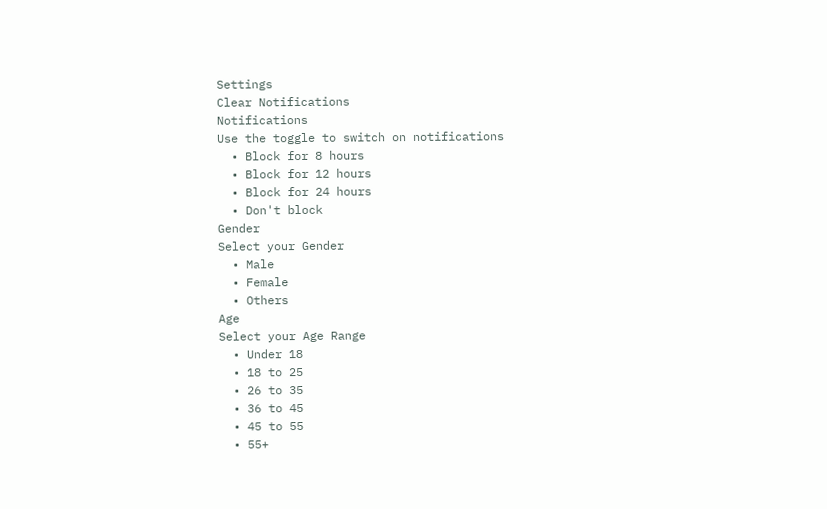Settings
Clear Notifications
Notifications
Use the toggle to switch on notifications
  • Block for 8 hours
  • Block for 12 hours
  • Block for 24 hours
  • Don't block
Gender
Select your Gender
  • Male
  • Female
  • Others
Age
Select your Age Range
  • Under 18
  • 18 to 25
  • 26 to 35
  • 36 to 45
  • 45 to 55
  • 55+